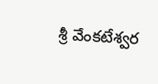శ్రీ వేంకటేశ్వర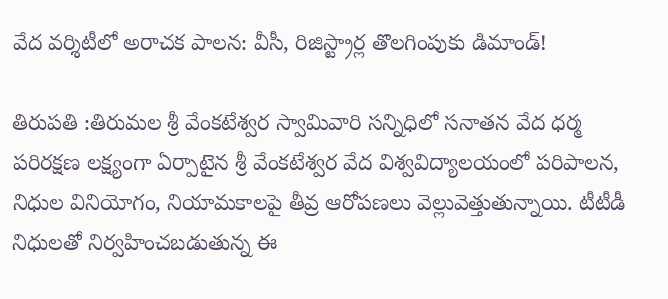వేద వర్శిటీలో అరాచక పాలన: వీసీ, రిజిస్ట్రార్ల తొలగింపుకు డిమాండ్!

తిరుపతి :తిరుమల శ్రీ వేంకటేశ్వర స్వామివారి సన్నిధిలో సనాతన వేద ధర్మ పరిరక్షణ లక్ష్యంగా ఏర్పాటైన శ్రీ వేంకటేశ్వర వేద విశ్వవిద్యాలయంలో పరిపాలన, నిధుల వినియోగం, నియామకాలపై తీవ్ర ఆరోపణలు వెల్లువెత్తుతున్నాయి. టీటీడీ నిధులతో నిర్వహించబడుతున్న ఈ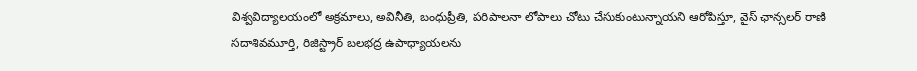విశ్వవిద్యాలయంలో అక్రమాలు, అవినీతి, బంధుప్రీతి, పరిపాలనా లోపాలు చోటు చేసుకుంటున్నాయని ఆరోపిస్తూ, వైస్ ఛాన్సలర్ రాణి సదాశివమూర్తి, రిజిస్ట్రార్ బలభద్ర ఉపాధ్యాయలను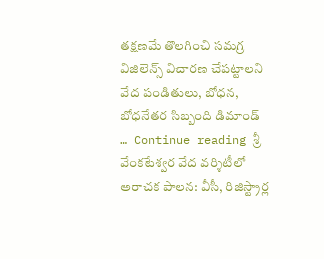తక్షణమే తొలగించి సమగ్ర విజిలెన్స్ విచారణ చేపట్టాలని వేద పండితులు, బోధన, బోధనేతర సిబ్బంది డిమాండ్ … Continue reading శ్రీ వేంకటేశ్వర వేద వర్శిటీలో అరాచక పాలన: వీసీ, రిజిస్ట్రార్ల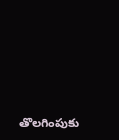తొలగింపుకు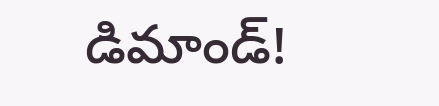డిమాండ్!